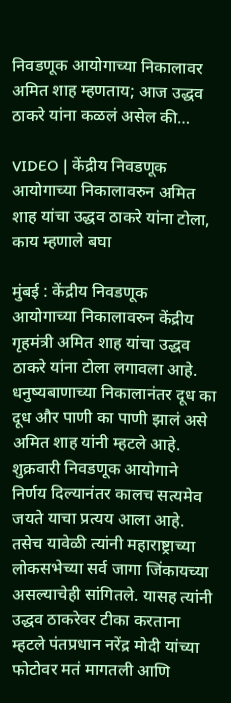निवडणूक आयोगाच्या निकालावर अमित शाह म्हणताय; आज उद्धव ठाकरे यांना कळलं असेल की…

VIDEO | केंद्रीय निवडणूक आयोगाच्या निकालावरुन अमित शाह यांचा उद्धव ठाकरे यांना टोला, काय म्हणाले बघा

मुंबई : केंद्रीय निवडणूक आयोगाच्या निकालावरुन केंद्रीय गृहमंत्री अमित शाह यांचा उद्धव ठाकरे यांना टोला लगावला आहे. धनुष्यबाणाच्या निकालानंतर दूध का दूध और पाणी का पाणी झालं असे अमित शाह यांनी म्हटले आहे. शुक्रवारी निवडणूक आयोगाने निर्णय दिल्यानंतर कालच सत्यमेव जयते याचा प्रत्यय आला आहे. तसेच यावेळी त्यांनी महाराष्ट्राच्या लोकसभेच्या सर्व जागा जिंकायच्या असल्याचेही सांगितले. यासह त्यांनी उद्धव ठाकरेवर टीका करताना म्हटले पंतप्रधान नरेंद्र मोदी यांच्या फोटोवर मतं मागतली आणि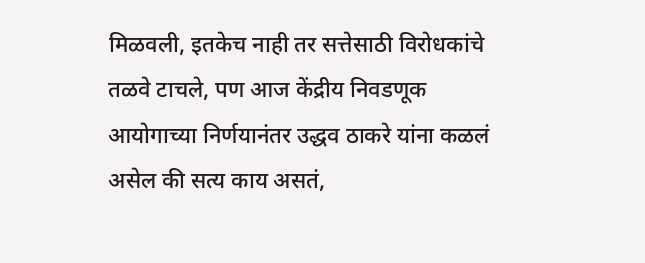मिळवली, इतकेच नाही तर सत्तेसाठी विरोधकांचे तळवे टाचले, पण आज केंद्रीय निवडणूक आयोगाच्या निर्णयानंतर उद्धव ठाकरे यांना कळलं असेल की सत्य काय असतं,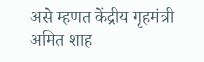असे म्हणत केंद्रीय गृहमंत्री अमित शाह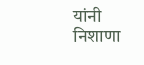यांनी निशाणा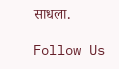साधला.

Follow Us